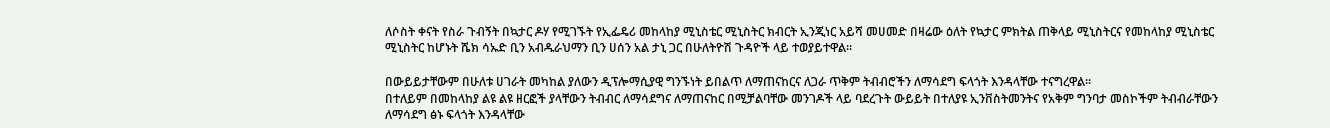ለሶስት ቀናት የስራ ጉብኝት በኳታር ዶሃ የሚገኙት የኢፌዴሪ መከላከያ ሚኒስቴር ሚኒስትር ክብርት ኢንጂነር አይሻ መሀመድ በዛሬው ዕለት የኳታር ምክትል ጠቅላይ ሚኒስትርና የመከላከያ ሚኒስቴር ሚኒስትር ከሆኑት ሼክ ሳኡድ ቢን አብዱራህማን ቢን ሀሰን አል ታኒ ጋር በሁለትዮሽ ጉዳዮች ላይ ተወያይተዋል፡፡

በውይይታቸውም በሁለቱ ሀገራት መካከል ያለውን ዲፕሎማሲያዊ ግንኙነት ይበልጥ ለማጠናከርና ለጋራ ጥቅም ትብብሮችን ለማሳደግ ፍላጎት እንዳላቸው ተናግረዋል፡፡
በተለይም በመከላከያ ልዩ ልዩ ዘርፎች ያላቸውን ትብብር ለማሳደግና ለማጠናከር በሚቻልባቸው መንገዶች ላይ ባደረጉት ውይይት በተለያዩ ኢንቨስትመንትና የአቅም ግንባታ መስኮችም ትብብራቸውን ለማሳደግ ፅኑ ፍላጎት እንዳላቸው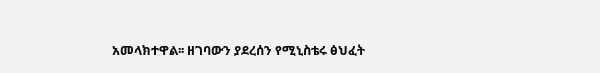አመላክተዋል፡፡ ዘገባውን ያደረሰን የሚኒስቴሩ ፅህፈት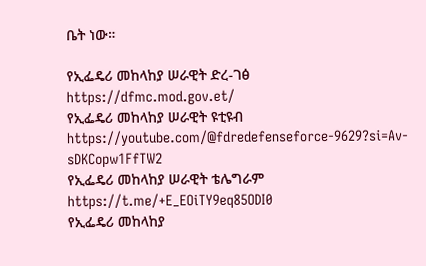ቤት ነው።

የኢፌዴሪ መከላከያ ሠራዊት ድረ-ገፅ
https://dfmc.mod.gov.et/
የኢፌዴሪ መከላከያ ሠራዊት ዩቲዩብ
https://youtube.com/@fdredefenseforce-9629?si=Av-sDKCopw1FfTW2
የኢፌዴሪ መከላከያ ሠራዊት ቴሌግራም
https://t.me/+E_EOiTY9eq85ODI0
የኢፌዴሪ መከላከያ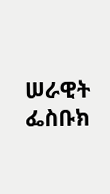ሠራዊት ፌስቡክ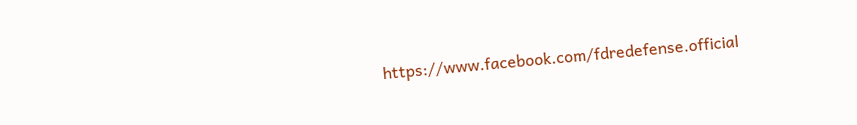https://www.facebook.com/fdredefense.official